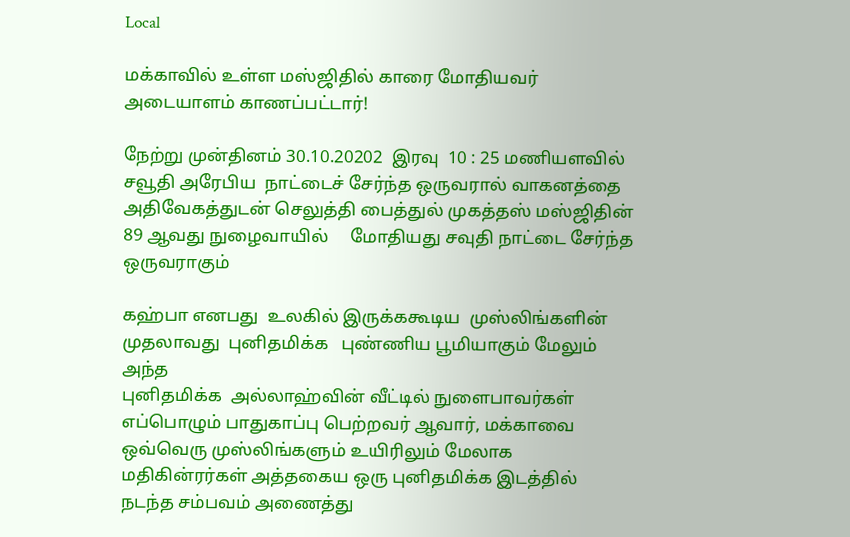Local

மக்காவில் உள்ள மஸ்ஜிதில் காரை மோதியவர் அடையாளம் காணப்பட்டார்!

நேற்று முன்தினம் 30.10.20202  இரவு  10 : 25 மணியளவில்  சவூதி அரேபிய  நாட்டைச் சேர்ந்த ஒருவரால் வாகனத்தை அதிவேகத்துடன் செலுத்தி பைத்துல் முகத்தஸ் மஸ்ஜிதின்  89 ஆவது நுழைவாயில்     மோதியது சவுதி நாட்டை சேர்ந்த ஒருவராகும்

கஹ்பா எனபது  உலகில் இருக்ககூடிய  முஸ்லிங்களின்  முதலாவது  புனிதமிக்க   புண்ணிய பூமியாகும் மேலும் அந்த
புனிதமிக்க  அல்லாஹ்வின் வீட்டில் நுளைபாவர்கள்  எப்பொழும் பாதுகாப்பு பெற்றவர் ஆவார், மக்காவை  ஒவ்வெரு முஸ்லிங்களும் உயிரிலும் மேலாக மதிகின்ரர்கள் அத்தகைய ஒரு புனிதமிக்க இடத்தில் நடந்த சம்பவம் அணைத்து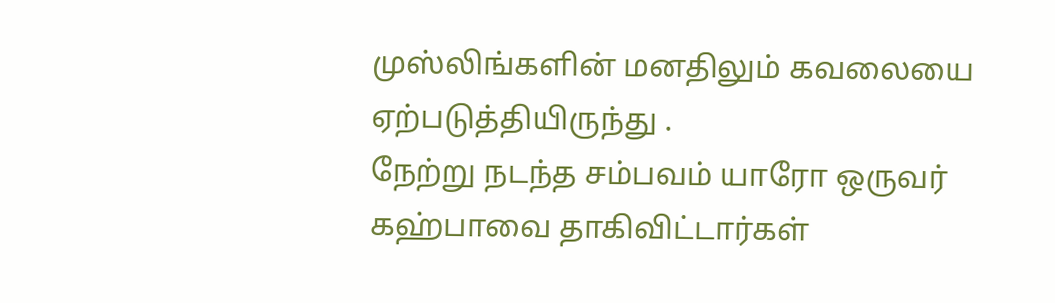முஸ்லிங்களின் மனதிலும் கவலையை ஏற்படுத்தியிருந்து .
நேற்று நடந்த சம்பவம் யாரோ ஒருவர் கஹ்பாவை தாகிவிட்டார்கள்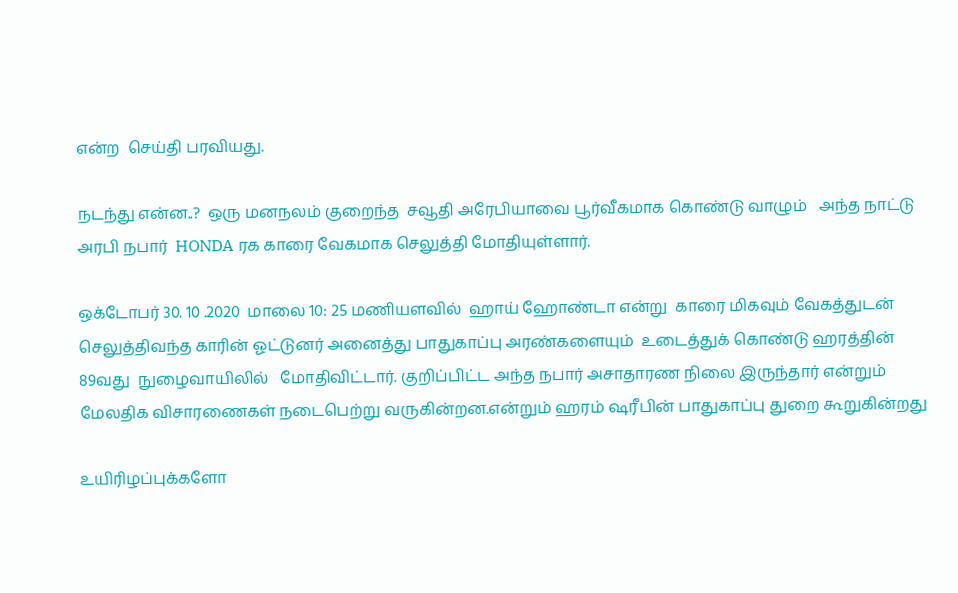என்ற  செய்தி பரவியது.

நடந்து என்ன..?  ஒரு மனநலம் குறைந்த  சவூதி அரேபியாவை பூர்வீகமாக கொண்டு வாழும்   அந்த நாட்டு  அரபி நபார்  HONDA ரக காரை வேகமாக செலுத்தி மோதியுள்ளார்.

ஒக்டோபர் 30. 10 .2020  மாலை 10: 25 மணியளவில்  ஹாய் ஹோண்டா என்று  காரை மிகவும் வேகத்துடன் செலுத்திவந்த காரின் ஓட்டுனர் அனைத்து பாதுகாப்பு அரண்களையும்  உடைத்துக் கொண்டு ஹரத்தின்   89வது  நுழைவாயிலில்   மோதிவிட்டார். குறிப்பிட்ட அந்த நபார் அசாதாரண நிலை இருந்தார் என்றும்  மேலதிக விசாரணைகள் நடைபெற்று வருகின்றன.என்றும் ஹரம் ஷரீபின் பாதுகாப்பு துறை கூறுகின்றது

உயிரிழப்புக்களோ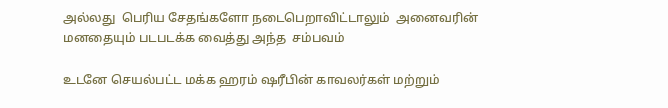அல்லது  பெரிய சேதங்களோ நடைபெறாவிட்டாலும்  அனைவரின் மனதையும் படபடக்க வைத்து அந்த  சம்பவம்

உடனே செயல்பட்ட மக்க ஹரம் ஷரீபின் காவலர்கள் மற்றும்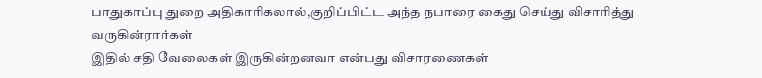பாதுகாப்பு துறை அதிகாரிகலால்,குறிப்பிட்ட அந்த நபாரை கைது செய்து விசாரித்து வருகின்ரார்கள்
இதில் சதி வேலைகள் இருகின்றனவா என்பது விசாரணைகள்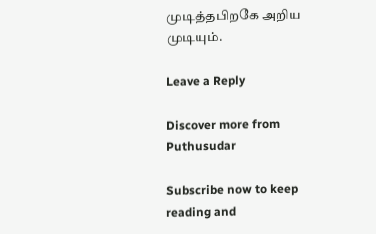முடித்தபிறகே அறிய முடியும்.

Leave a Reply

Discover more from Puthusudar

Subscribe now to keep reading and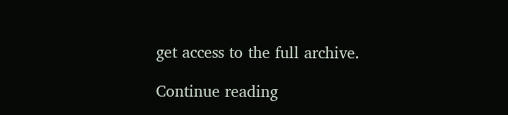get access to the full archive.

Continue reading